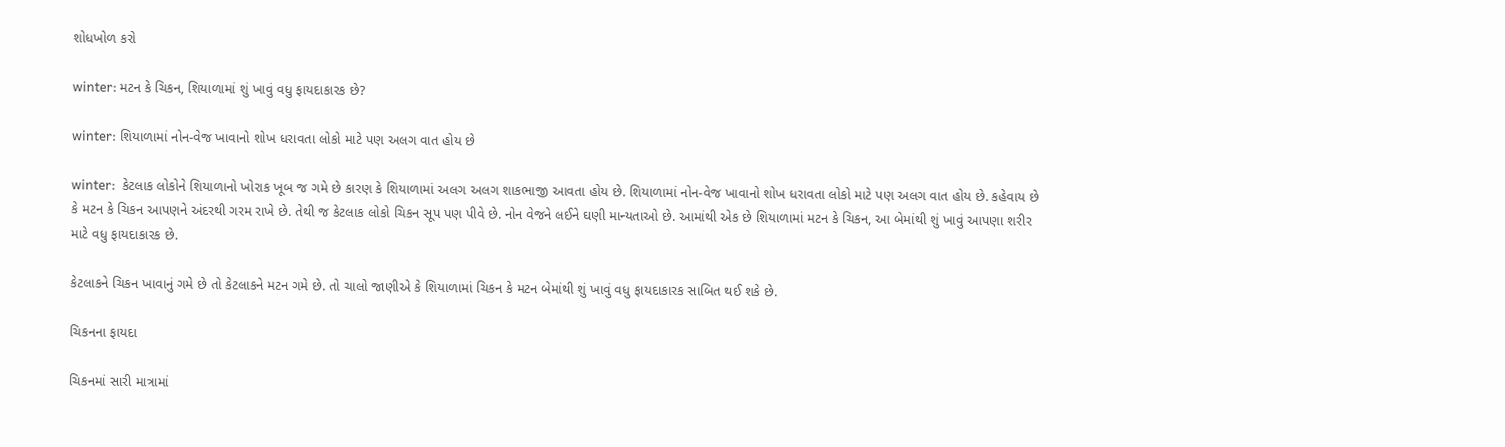શોધખોળ કરો

winter: મટન કે ચિકન, શિયાળામાં શું ખાવું વધુ ફાયદાકારક છે?

winter: શિયાળામાં નોન-વેજ ખાવાનો શોખ ધરાવતા લોકો માટે પણ અલગ વાત હોય છે

winter:  કેટલાક લોકોને શિયાળાનો ખોરાક ખૂબ જ ગમે છે કારણ કે શિયાળામાં અલગ અલગ શાકભાજી આવતા હોય છે. શિયાળામાં નોન-વેજ ખાવાનો શોખ ધરાવતા લોકો માટે પણ અલગ વાત હોય છે. કહેવાય છે કે મટન કે ચિકન આપણને અંદરથી ગરમ રાખે છે. તેથી જ કેટલાક લોકો ચિકન સૂપ પણ પીવે છે. નોન વેજને લઈને ઘણી માન્યતાઓ છે. આમાંથી એક છે શિયાળામાં મટન કે ચિકન, આ બેમાંથી શું ખાવું આપણા શરીર માટે વધુ ફાયદાકારક છે.

કેટલાકને ચિકન ખાવાનું ગમે છે તો કેટલાકને મટન ગમે છે. તો ચાલો જાણીએ કે શિયાળામાં ચિકન કે મટન બેમાંથી શું ખાવું વધુ ફાયદાકારક સાબિત થઈ શકે છે.

ચિકનના ફાયદા

ચિકનમાં સારી માત્રામાં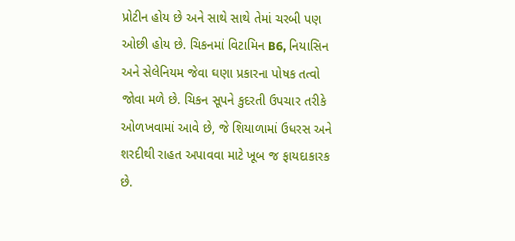પ્રોટીન હોય છે અને સાથે સાથે તેમાં ચરબી પણ ઓછી હોય છે. ચિકનમાં વિટામિન B6, નિયાસિન અને સેલેનિયમ જેવા ઘણા પ્રકારના પોષક તત્વો જોવા મળે છે. ચિકન સૂપને કુદરતી ઉપચાર તરીકે ઓળખવામાં આવે છે, જે શિયાળામાં ઉધરસ અને શરદીથી રાહત અપાવવા માટે ખૂબ જ ફાયદાકારક છે.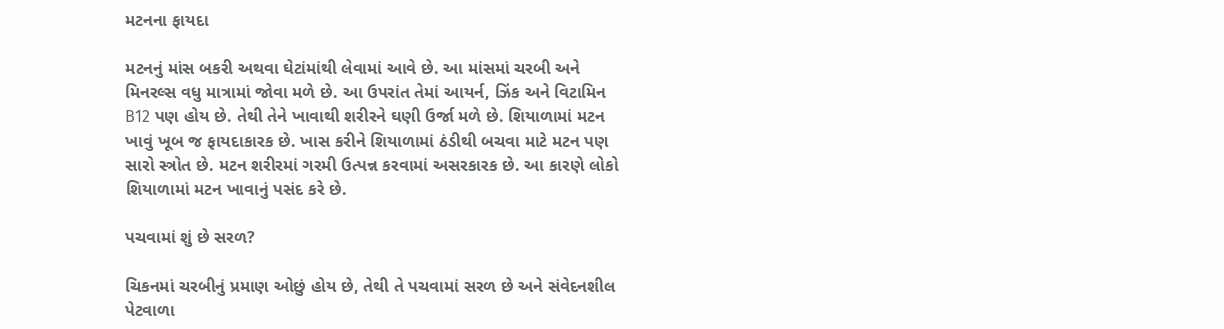મટનના ફાયદા

મટનનું માંસ બકરી અથવા ઘેટાંમાંથી લેવામાં આવે છે. આ માંસમાં ચરબી અને મિનરલ્સ વધુ માત્રામાં જોવા મળે છે. આ ઉપરાંત તેમાં આયર્ન, ઝિંક અને વિટામિન B12 પણ હોય છે. તેથી તેને ખાવાથી શરીરને ઘણી ઉર્જા મળે છે. શિયાળામાં મટન ખાવું ખૂબ જ ફાયદાકારક છે. ખાસ કરીને શિયાળામાં ઠંડીથી બચવા માટે મટન પણ સારો સ્ત્રોત છે. મટન શરીરમાં ગરમી ઉત્પન્ન કરવામાં અસરકારક છે. આ કારણે લોકો શિયાળામાં મટન ખાવાનું પસંદ કરે છે.

પચવામાં શું છે સરળ?

ચિકનમાં ચરબીનું પ્રમાણ ઓછું હોય છે, તેથી તે પચવામાં સરળ છે અને સંવેદનશીલ પેટવાળા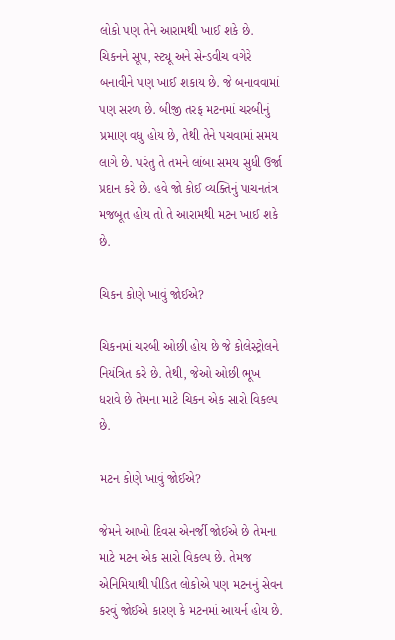લોકો પણ તેને આરામથી ખાઈ શકે છે. ચિકનને સૂપ, સ્ટ્યૂ અને સેન્ડવીચ વગેરે બનાવીને પણ ખાઈ શકાય છે. જે બનાવવામાં પણ સરળ છે. બીજી તરફ મટનમાં ચરબીનું પ્રમાણ વધુ હોય છે, તેથી તેને પચવામાં સમય લાગે છે. પરંતુ તે તમને લાંબા સમય સુધી ઉર્જા પ્રદાન કરે છે. હવે જો કોઈ વ્યક્તિનું પાચનતંત્ર મજબૂત હોય તો તે આરામથી મટન ખાઈ શકે છે.

ચિકન કોણે ખાવું જોઈએ?

ચિકનમાં ચરબી ઓછી હોય છે જે કોલેસ્ટ્રોલને નિયંત્રિત કરે છે. તેથી, જેઓ ઓછી ભૂખ ધરાવે છે તેમના માટે ચિકન એક સારો વિકલ્પ છે.

મટન કોણે ખાવું જોઈએ?

જેમને આખો દિવસ એનર્જી જોઈએ છે તેમના માટે મટન એક સારો વિકલ્પ છે. તેમજ એનિમિયાથી પીડિત લોકોએ પણ મટનનું સેવન કરવું જોઈએ કારણ કે મટનમાં આયર્ન હોય છે.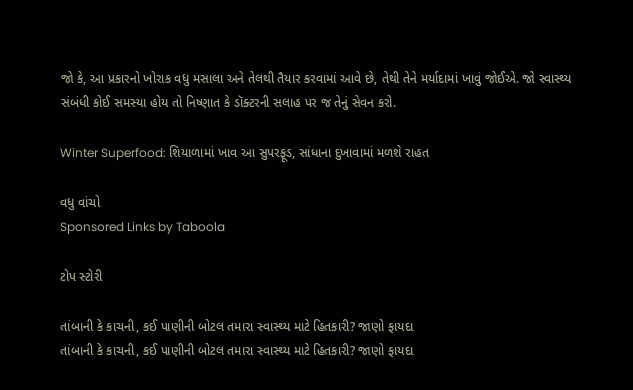જો કે, આ પ્રકારનો ખોરાક વધુ મસાલા અને તેલથી તૈયાર કરવામાં આવે છે, તેથી તેને મર્યાદામાં ખાવું જોઈએ. જો સ્વાસ્થ્ય સંબંધી કોઈ સમસ્યા હોય તો નિષ્ણાત કે ડૉક્ટરની સલાહ પર જ તેનું સેવન કરો.

Winter Superfood: શિયાળામાં ખાવ આ સુપરફૂડ, સાંધાના દુખાવામાં મળશે રાહત

વધુ વાંચો
Sponsored Links by Taboola

ટોપ સ્ટોરી

તાંબાની કે કાચની, કઈ પાણીની બોટલ તમારા સ્વાસ્થ્ય માટે હિતકારી? જાણો ફાયદા
તાંબાની કે કાચની, કઈ પાણીની બોટલ તમારા સ્વાસ્થ્ય માટે હિતકારી? જાણો ફાયદા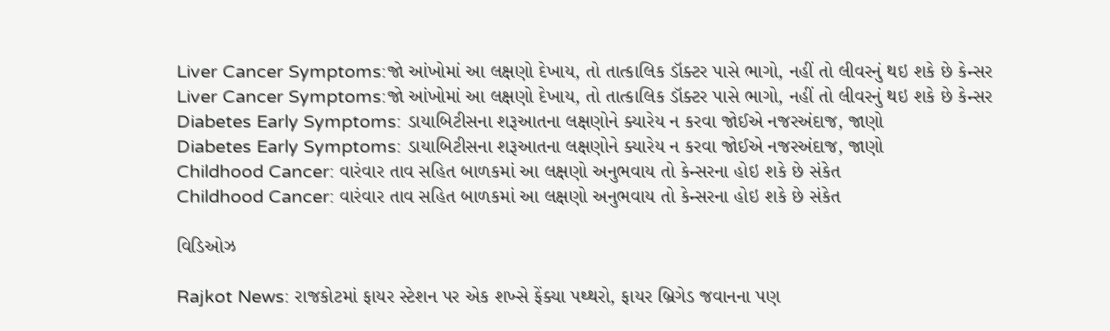Liver Cancer Symptoms:જો આંખોમાં આ લક્ષણો દેખાય, તો તાત્કાલિક ડૉક્ટર પાસે ભાગો, નહીં તો લીવરનું થઇ શકે છે કેન્સર
Liver Cancer Symptoms:જો આંખોમાં આ લક્ષણો દેખાય, તો તાત્કાલિક ડૉક્ટર પાસે ભાગો, નહીં તો લીવરનું થઇ શકે છે કેન્સર
Diabetes Early Symptoms: ડાયાબિટીસના શરૂઆતના લક્ષણોને ક્યારેય ન કરવા જોઈએ નજરઅંદાજ, જાણો
Diabetes Early Symptoms: ડાયાબિટીસના શરૂઆતના લક્ષણોને ક્યારેય ન કરવા જોઈએ નજરઅંદાજ, જાણો
Childhood Cancer: વારંવાર તાવ સહિત બાળકમાં આ લક્ષણો અનુભવાય તો કેન્સરના હોઇ શકે છે સંકેત
Childhood Cancer: વારંવાર તાવ સહિત બાળકમાં આ લક્ષણો અનુભવાય તો કેન્સરના હોઇ શકે છે સંકેત

વિડિઓઝ

Rajkot News: રાજકોટમાં ફાયર સ્ટેશન પર એક શખ્સે ફેંક્યા પથ્થરો, ફાયર બ્રિગેડ જવાનના પણ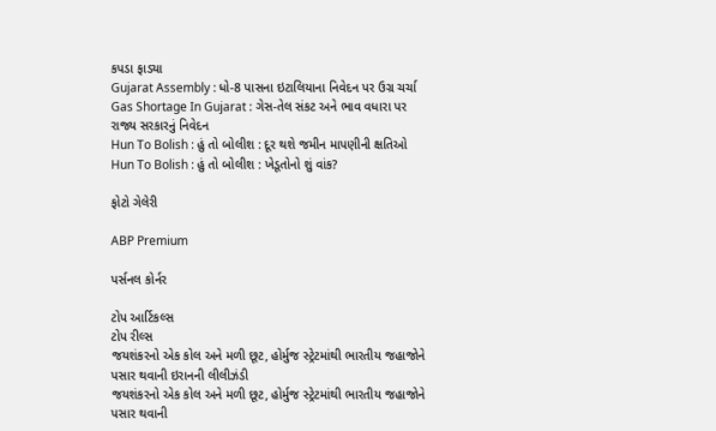કપડા ફાડ્યા
Gujarat Assembly : ધો-8 પાસના ઇટાલિયાના નિવેદન પર ઉગ્ર ચર્ચા
Gas Shortage In Gujarat : ગેસ-તેલ સંકટ અને ભાવ વધારા પર રાજ્ય સરકારનું નિવેદન
Hun To Bolish : હું તો બોલીશ : દૂર થશે જમીન માપણીની ક્ષતિઓ
Hun To Bolish : હું તો બોલીશ : ખેડૂતોનો શું વાંક?

ફોટો ગેલેરી

ABP Premium

પર્સનલ કોર્નર

ટોપ આર્ટિકલ્સ
ટોપ રીલ્સ
જયશંકરનો એક કોલ અને મળી છૂટ, હોર્મુજ સ્ટ્રેટમાંથી ભારતીય જહાજોને પસાર થવાની ઇરાનની લીલીઝંડી
જયશંકરનો એક કોલ અને મળી છૂટ, હોર્મુજ સ્ટ્રેટમાંથી ભારતીય જહાજોને પસાર થવાની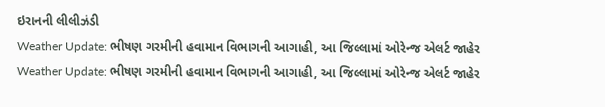ઇરાનની લીલીઝંડી
Weather Update: ભીષણ ગરમીની હવામાન વિભાગની આગાહી, આ જિલ્લામાં ઓરેન્જ એલર્ટ જાહેર
Weather Update: ભીષણ ગરમીની હવામાન વિભાગની આગાહી, આ જિલ્લામાં ઓરેન્જ એલર્ટ જાહેર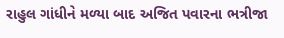રાહુલ ગાંધીને મળ્યા બાદ અજિત પવારના ભત્રીજા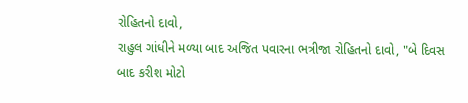રોહિતનો દાવો,
રાહુલ ગાંધીને મળ્યા બાદ અજિત પવારના ભત્રીજા રોહિતનો દાવો, "બે દિવસ બાદ કરીશ મોટો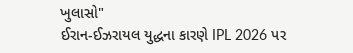ખુલાસો"
ઈરાન-ઈઝરાયલ યુદ્ધના કારણે IPL 2026 પર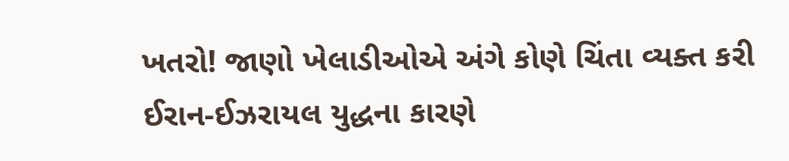ખતરો! જાણો ખેલાડીઓએ અંગે કોણે ચિંતા વ્યક્ત કરી
ઈરાન-ઈઝરાયલ યુદ્ધના કારણે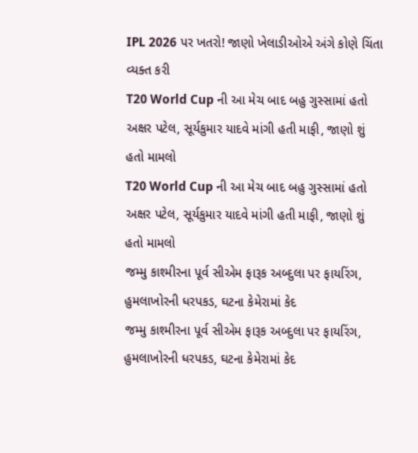IPL 2026 પર ખતરો! જાણો ખેલાડીઓએ અંગે કોણે ચિંતા વ્યક્ત કરી
T20 World Cup ની આ મેચ બાદ બહુ ગુસ્સામાં હતો અક્ષર પટેલ, સૂર્યકુમાર યાદવે માંગી હતી માફી, જાણો શું હતો મામલો
T20 World Cup ની આ મેચ બાદ બહુ ગુસ્સામાં હતો અક્ષર પટેલ, સૂર્યકુમાર યાદવે માંગી હતી માફી, જાણો શું હતો મામલો
જમ્મુ કાશ્મીરના પૂર્વ સીએમ ફારૂક અબ્દુલા પર ફાયરિંગ, હુમલાખોરની ધરપકડ, ઘટના કેમેરામાં કેદ
જમ્મુ કાશ્મીરના પૂર્વ સીએમ ફારૂક અબ્દુલા પર ફાયરિંગ, હુમલાખોરની ધરપકડ, ઘટના કેમેરામાં કેદ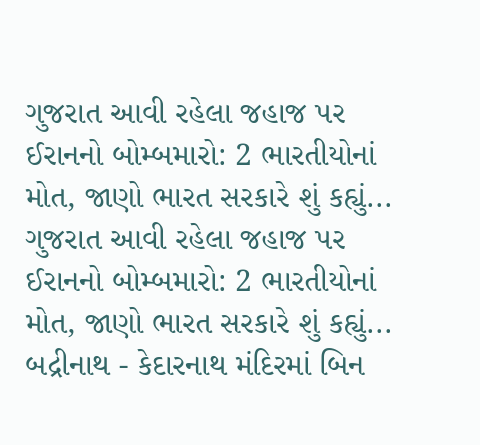ગુજરાત આવી રહેલા જહાજ પર ઈરાનનો બોમ્બમારો: 2 ભારતીયોનાં મોત, જાણો ભારત સરકારે શું કહ્યું...
ગુજરાત આવી રહેલા જહાજ પર ઈરાનનો બોમ્બમારો: 2 ભારતીયોનાં મોત, જાણો ભારત સરકારે શું કહ્યું...
બદ્રીનાથ - કેદારનાથ મંદિરમાં બિન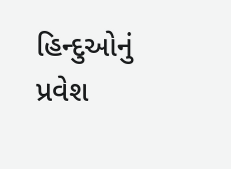હિન્દુઓનું પ્રવેશ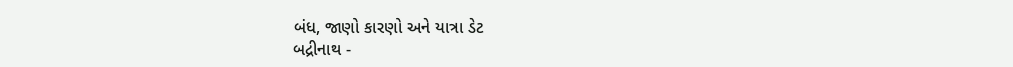બંધ, જાણો કારણો અને યાત્રા ડેટ
બદ્રીનાથ -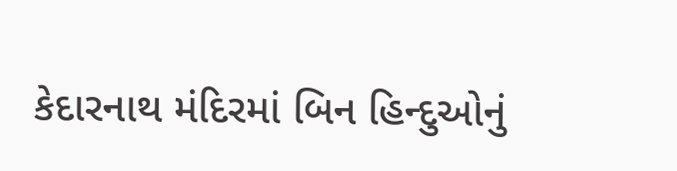કેદારનાથ મંદિરમાં બિન હિન્દુઓનું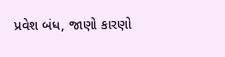પ્રવેશ બંધ, જાણો કારણો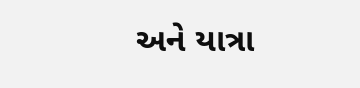અને યાત્રા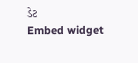ડેટ
Embed widget